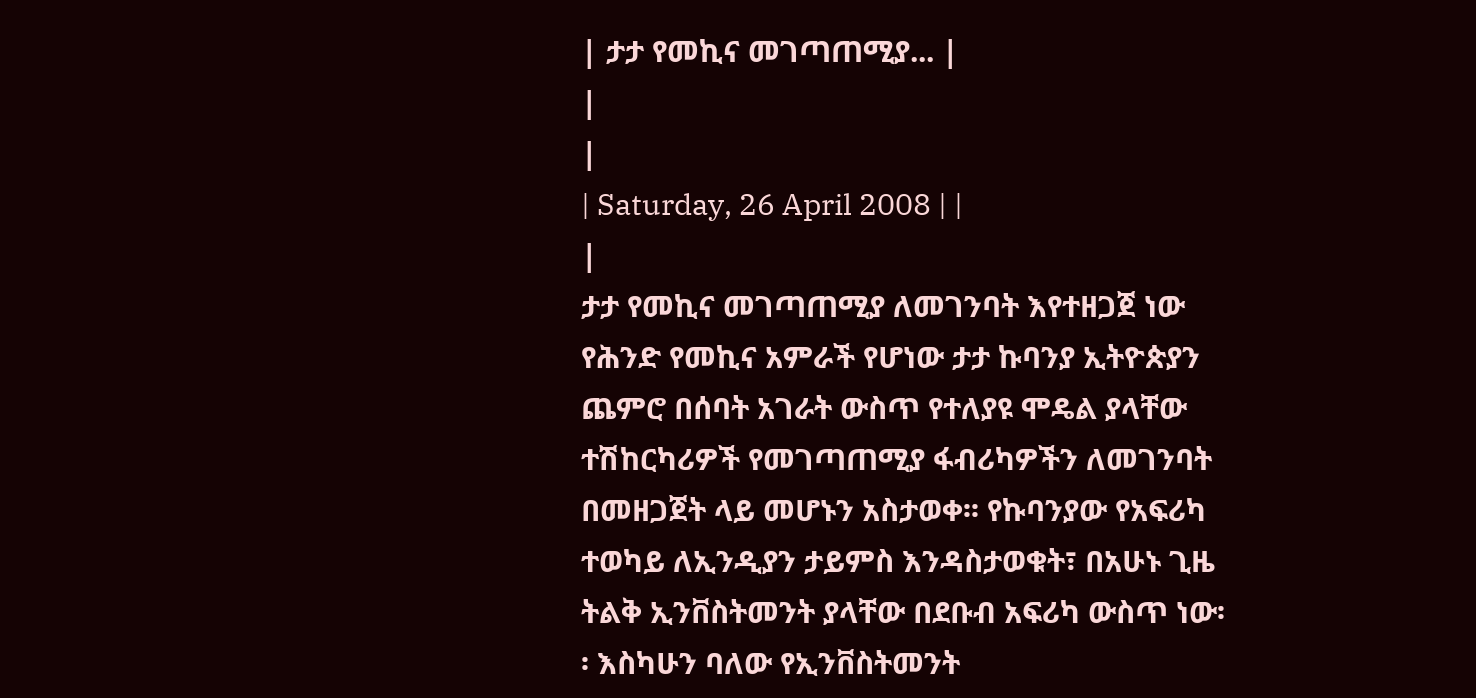| ታታ የመኪና መገጣጠሚያ... |
|
|
| Saturday, 26 April 2008 | |
|
ታታ የመኪና መገጣጠሚያ ለመገንባት እየተዘጋጀ ነው
የሕንድ የመኪና አምራች የሆነው ታታ ኩባንያ ኢትዮጵያን ጨምሮ በሰባት አገራት ውስጥ የተለያዩ ሞዴል ያላቸው ተሽከርካሪዎች የመገጣጠሚያ ፋብሪካዎችን ለመገንባት በመዘጋጀት ላይ መሆኑን አስታወቀ፡፡ የኩባንያው የአፍሪካ ተወካይ ለኢንዲያን ታይምስ እንዳስታወቁት፣ በአሁኑ ጊዜ ትልቅ ኢንቨስትመንት ያላቸው በደቡብ አፍሪካ ውስጥ ነው፡፡ እስካሁን ባለው የኢንቨስትመንት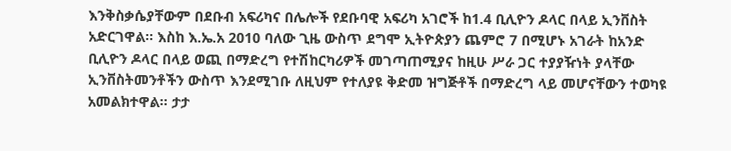እንቅስቃሴያቸውም በደቡብ አፍሪካና በሌሎች የደቡባዊ አፍሪካ አገሮች ከ1.4 ቢሊዮን ዶላር በላይ ኢንቨስት አድርገዋል፡፡ እስከ እ.ኤ.አ 2010 ባለው ጊዜ ውስጥ ደግሞ ኢትዮጵያን ጨምሮ 7 በሚሆኑ አገራት ከአንድ ቢሊዮን ዶላር በላይ ወጪ በማድረግ የተሽከርካሪዎች መገጣጠሚያና ከዚሁ ሥራ ጋር ተያያዥነት ያላቸው ኢንቨስትመንቶችን ውስጥ እንደሚገቡ ለዚህም የተለያዩ ቅድመ ዝግጅቶች በማድረግ ላይ መሆናቸውን ተወካዩ አመልክተዋል፡፡ ታታ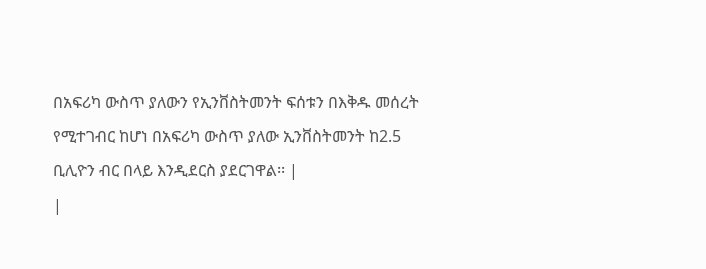በአፍሪካ ውስጥ ያለውን የኢንቨስትመንት ፍሰቱን በእቅዱ መሰረት የሚተገብር ከሆነ በአፍሪካ ውስጥ ያለው ኢንቨስትመንት ከ2.5 ቢሊዮን ብር በላይ እንዲደርስ ያደርገዋል፡፡ |
|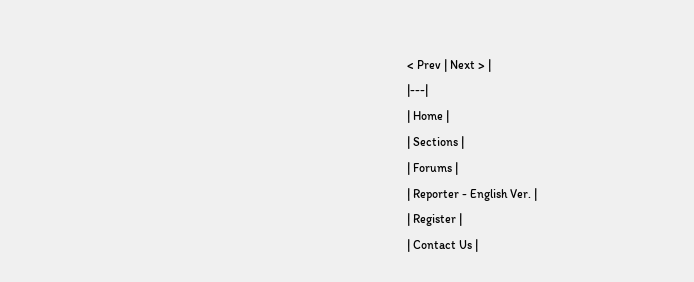< Prev | Next > |
|---|
| Home |
| Sections |
| Forums |
| Reporter - English Ver. |
| Register |
| Contact Us |